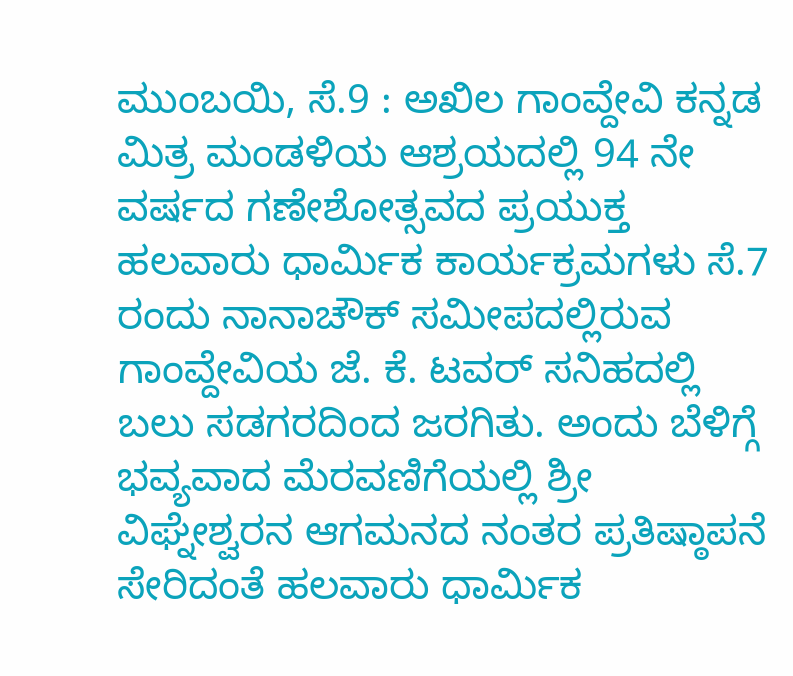ಮುಂಬಯಿ, ಸೆ.9 : ಅಖಿಲ ಗಾಂವ್ದೇವಿ ಕನ್ನಡ ಮಿತ್ರ ಮಂಡಳಿಯ ಆಶ್ರಯದಲ್ಲಿ 94 ನೇ ವರ್ಷದ ಗಣೇಶೋತ್ಸವದ ಪ್ರಯುಕ್ತ ಹಲವಾರು ಧಾರ್ಮಿಕ ಕಾರ್ಯಕ್ರಮಗಳು ಸೆ.7 ರಂದು ನಾನಾಚೌಕ್ ಸಮೀಪದಲ್ಲಿರುವ ಗಾಂವ್ದೇವಿಯ ಜೆ. ಕೆ. ಟವರ್ ಸನಿಹದಲ್ಲಿ ಬಲು ಸಡಗರದಿಂದ ಜರಗಿತು. ಅಂದು ಬೆಳಿಗ್ಗೆ ಭವ್ಯವಾದ ಮೆರವಣಿಗೆಯಲ್ಲಿ ಶ್ರೀ ವಿಘ್ನೇಶ್ವರನ ಆಗಮನದ ನಂತರ ಪ್ರತಿಷ್ಠಾಪನೆ ಸೇರಿದಂತೆ ಹಲವಾರು ಧಾರ್ಮಿಕ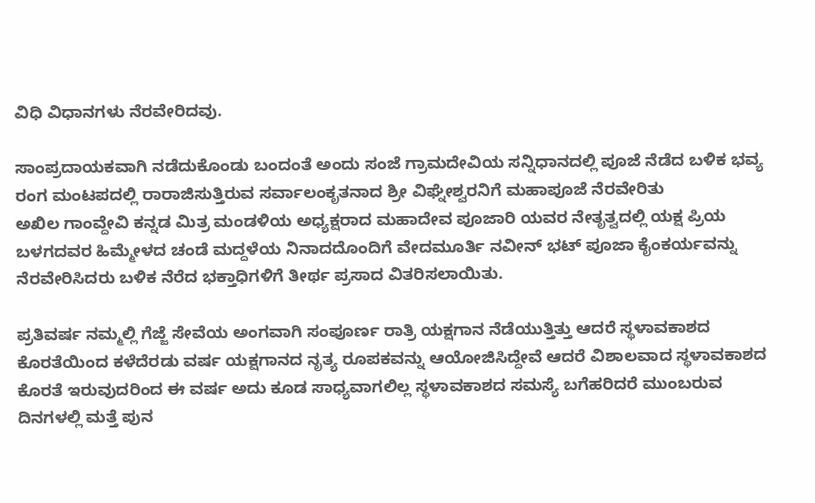ವಿಧಿ ವಿಧಾನಗಳು ನೆರವೇರಿದವು.

ಸಾಂಪ್ರದಾಯಕವಾಗಿ ನಡೆದುಕೊಂಡು ಬಂದಂತೆ ಅಂದು ಸಂಜೆ ಗ್ರಾಮದೇವಿಯ ಸನ್ನಿಧಾನದಲ್ಲಿ ಪೂಜೆ ನೆಡೆದ ಬಳಿಕ ಭವ್ಯ ರಂಗ ಮಂಟಪದಲ್ಲಿ ರಾರಾಜಿಸುತ್ತಿರುವ ಸರ್ವಾಲಂಕೃತನಾದ ಶ್ರೀ ವಿಘ್ನೇಶ್ವರನಿಗೆ ಮಹಾಪೂಜೆ ನೆರವೇರಿತು
ಅಖಿಲ ಗಾಂವ್ದೇವಿ ಕನ್ನಡ ಮಿತ್ರ ಮಂಡಳಿಯ ಅಧ್ಯಕ್ಷರಾದ ಮಹಾದೇವ ಪೂಜಾರಿ ಯವರ ನೇತೃತ್ವದಲ್ಲಿ ಯಕ್ಷ ಪ್ರಿಯ ಬಳಗದವರ ಹಿಮ್ಮೇಳದ ಚಂಡೆ ಮದ್ದಳೆಯ ನಿನಾದದೊಂದಿಗೆ ವೇದಮೂರ್ತಿ ನವೀನ್ ಭಟ್ ಪೂಜಾ ಕೈಂಕರ್ಯವನ್ನು ನೆರವೇರಿಸಿದರು ಬಳಿಕ ನೆರೆದ ಭಕ್ತಾಧಿಗಳಿಗೆ ತೀರ್ಥ ಪ್ರಸಾದ ವಿತರಿಸಲಾಯಿತು.

ಪ್ರತಿವರ್ಷ ನಮ್ಮಲ್ಲಿ ಗೆಜ್ಜೆ ಸೇವೆಯ ಅಂಗವಾಗಿ ಸಂಪೂರ್ಣ ರಾತ್ರಿ ಯಕ್ಷಗಾನ ನೆಡೆಯುತ್ತಿತ್ತು ಆದರೆ ಸ್ಥಳಾವಕಾಶದ ಕೊರತೆಯಿಂದ ಕಳೆದೆರಡು ವರ್ಷ ಯಕ್ಷಗಾನದ ನೃತ್ಯ ರೂಪಕವನ್ನು ಆಯೋಜಿಸಿದ್ದೇವೆ ಆದರೆ ವಿಶಾಲವಾದ ಸ್ಥಳಾವಕಾಶದ ಕೊರತೆ ಇರುವುದರಿಂದ ಈ ವರ್ಷ ಅದು ಕೂಡ ಸಾಧ್ಯವಾಗಲಿಲ್ಲ ಸ್ಥಳಾವಕಾಶದ ಸಮಸ್ಯೆ ಬಗೆಹರಿದರೆ ಮುಂಬರುವ ದಿನಗಳಲ್ಲಿ ಮತ್ತೆ ಪುನ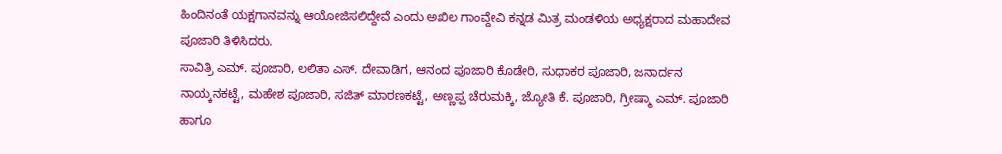ಹಿಂದಿನಂತೆ ಯಕ್ಷಗಾನವನ್ನು ಆಯೋಜಿಸಲಿದ್ದೇವೆ ಎಂದು ಅಖಿಲ ಗಾಂವ್ದೇವಿ ಕನ್ನಡ ಮಿತ್ರ ಮಂಡಳಿಯ ಅಧ್ಯಕ್ಷರಾದ ಮಹಾದೇವ ಪೂಜಾರಿ ತಿಳಿಸಿದರು.
ಸಾವಿತ್ರಿ ಎಮ್. ಪೂಜಾರಿ, ಲಲಿತಾ ಎಸ್. ದೇವಾಡಿಗ, ಆನಂದ ಪೂಜಾರಿ ಕೊಡೇರಿ, ಸುಧಾಕರ ಪೂಜಾರಿ, ಜನಾರ್ದನ ನಾಯ್ಕನಕಟ್ಟೆ, ಮಹೇಶ ಪೂಜಾರಿ, ಸಜಿತ್ ಮಾರಣಕಟ್ಟೆ, ಅಣ್ಣಪ್ಪ ಚೆರುಮಕ್ಕಿ, ಜ್ಯೋತಿ ಕೆ. ಪೂಜಾರಿ, ಗ್ರೀಷ್ಮಾ ಎಮ್. ಪೂಜಾರಿ ಹಾಗೂ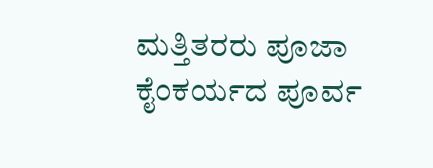ಮತ್ತಿತರರು ಪೂಜಾ ಕೈಂಕರ್ಯದ ಪೂರ್ವ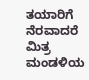ತಯಾರಿಗೆ ನೆರವಾದರೆ ಮಿತ್ರ ಮಂಡಳಿಯ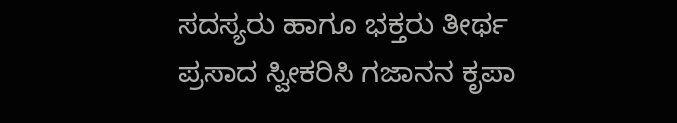ಸದಸ್ಯರು ಹಾಗೂ ಭಕ್ತರು ತೀರ್ಥ ಪ್ರಸಾದ ಸ್ವೀಕರಿಸಿ ಗಜಾನನ ಕೃಪಾ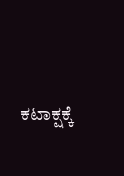ಕಟಾಕ್ಷಕ್ಕೆ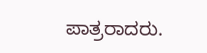ಪಾತ್ರರಾದರು.